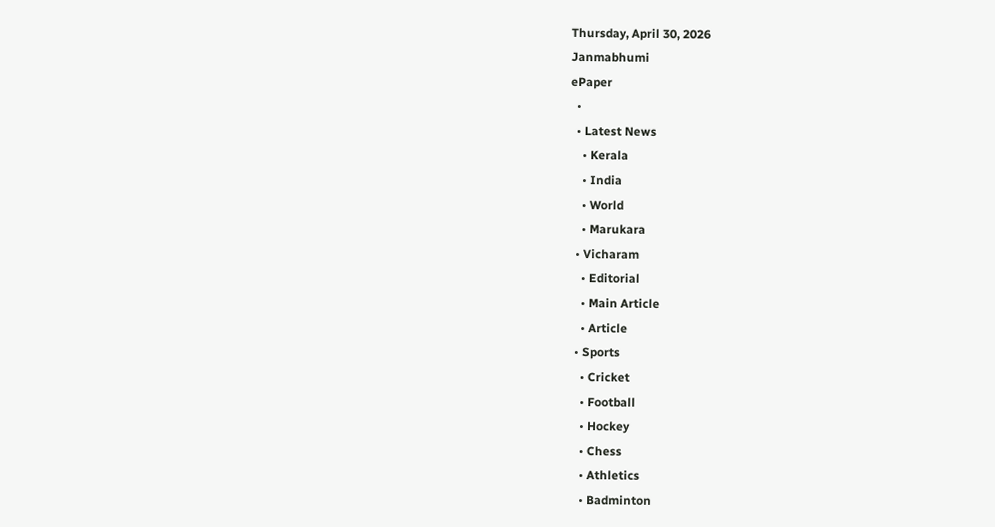Thursday, April 30, 2026
Janmabhumi
ePaper
  •
  • Latest News
    • Kerala
    • India
    • World
    • Marukara
  • Vicharam
    • Editorial
    • Main Article
    • Article
  • Sports
    • Cricket
    • Football
    • Hockey
    • Chess
    • Athletics
    • Badminton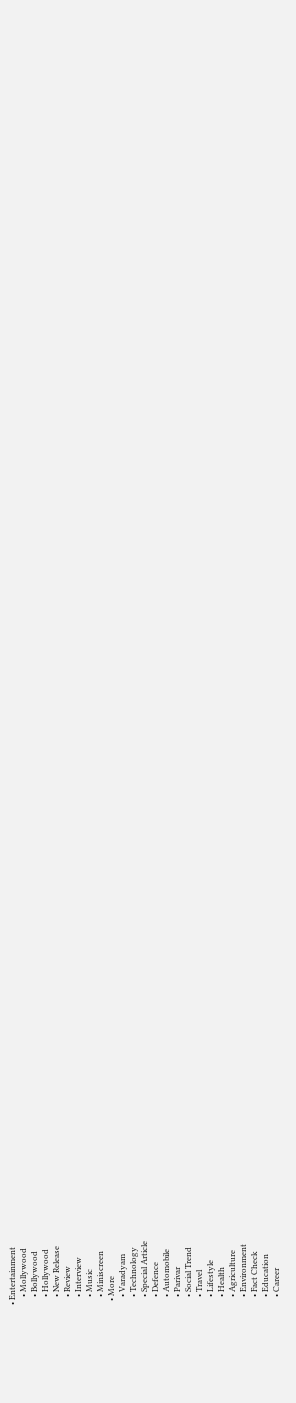• Entertainment
    • Mollywood
    • Bollywood
    • Hollywood
    • New Release
    • Review
    • Interview
    • Music
    • Miniscreen
  • More
    • Varadyam
    • Technology
    • Special Article
    • Defence
    • Automobile
    • Parivar
    • Social Trend
    • Travel
    • Lifestyle
    • Health
    • Agriculture
    • Environment
    • Fact Check
    • Education
    • Career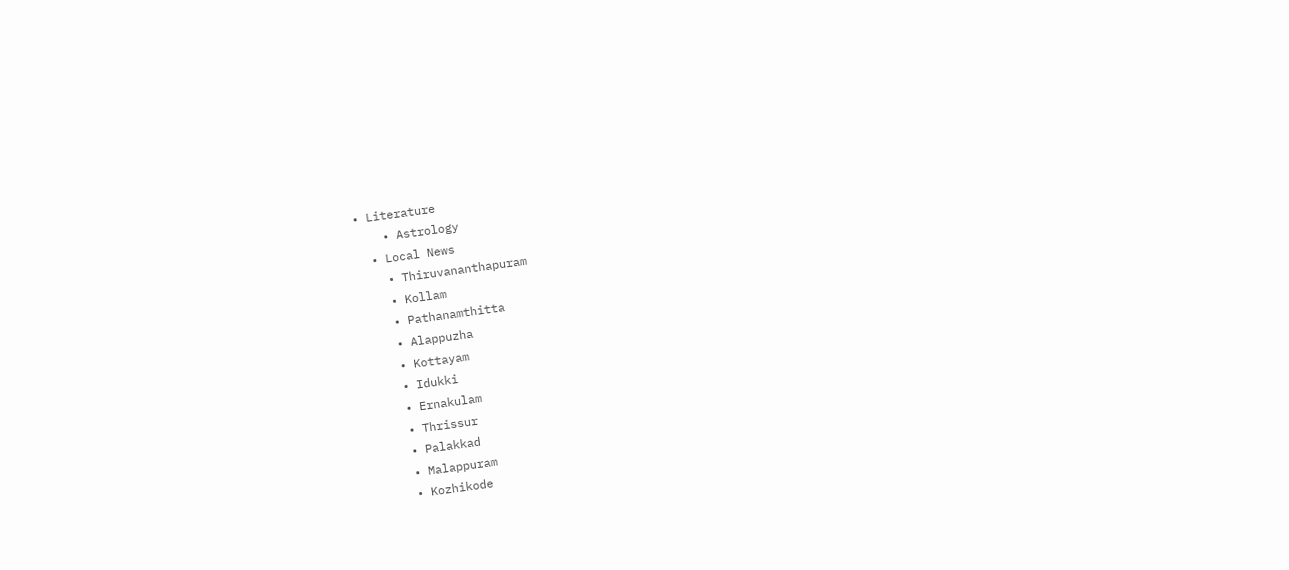• Literature
    • Astrology
  • Local News
    • Thiruvananthapuram
    • Kollam
    • Pathanamthitta
    • Alappuzha
    • Kottayam
    • Idukki
    • Ernakulam
    • Thrissur
    • Palakkad
    • Malappuram
    • Kozhikode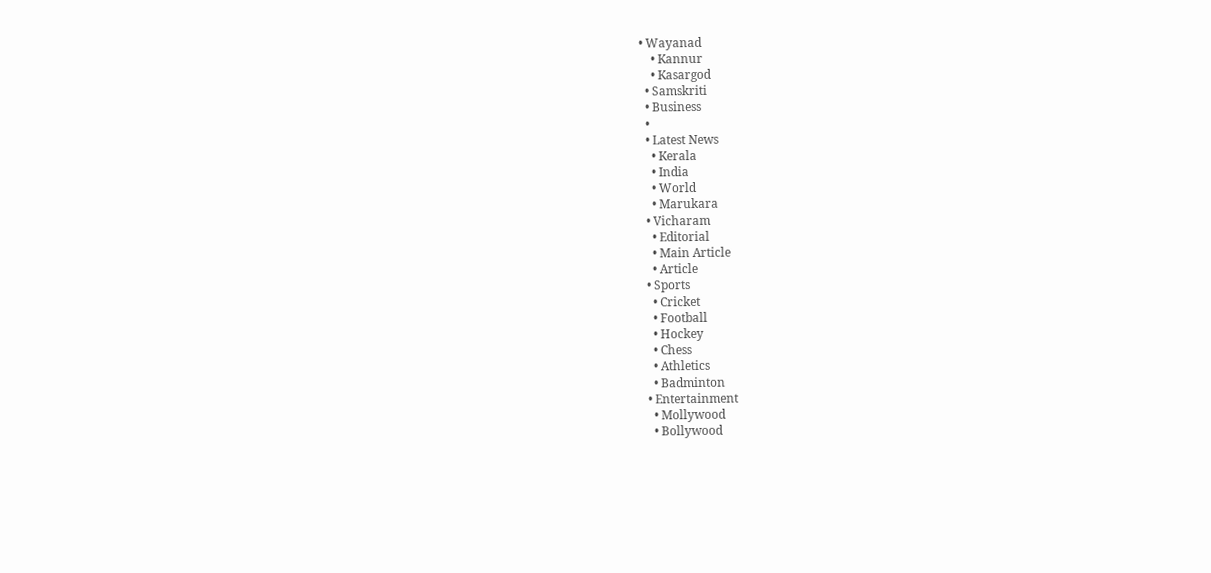• Wayanad
    • Kannur
    • Kasargod
  • Samskriti
  • Business
  •
  • Latest News
    • Kerala
    • India
    • World
    • Marukara
  • Vicharam
    • Editorial
    • Main Article
    • Article
  • Sports
    • Cricket
    • Football
    • Hockey
    • Chess
    • Athletics
    • Badminton
  • Entertainment
    • Mollywood
    • Bollywood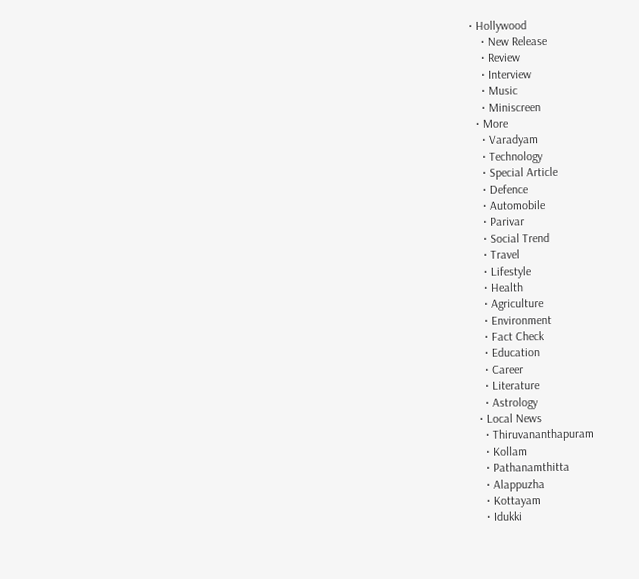• Hollywood
    • New Release
    • Review
    • Interview
    • Music
    • Miniscreen
  • More
    • Varadyam
    • Technology
    • Special Article
    • Defence
    • Automobile
    • Parivar
    • Social Trend
    • Travel
    • Lifestyle
    • Health
    • Agriculture
    • Environment
    • Fact Check
    • Education
    • Career
    • Literature
    • Astrology
  • Local News
    • Thiruvananthapuram
    • Kollam
    • Pathanamthitta
    • Alappuzha
    • Kottayam
    • Idukki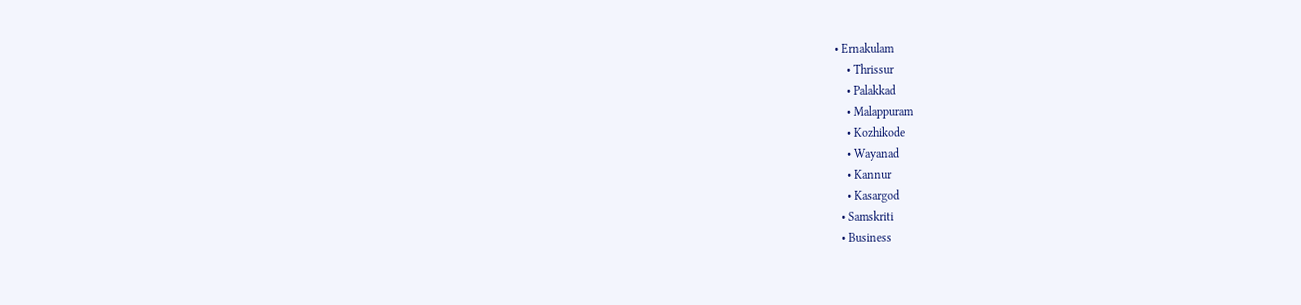• Ernakulam
    • Thrissur
    • Palakkad
    • Malappuram
    • Kozhikode
    • Wayanad
    • Kannur
    • Kasargod
  • Samskriti
  • Business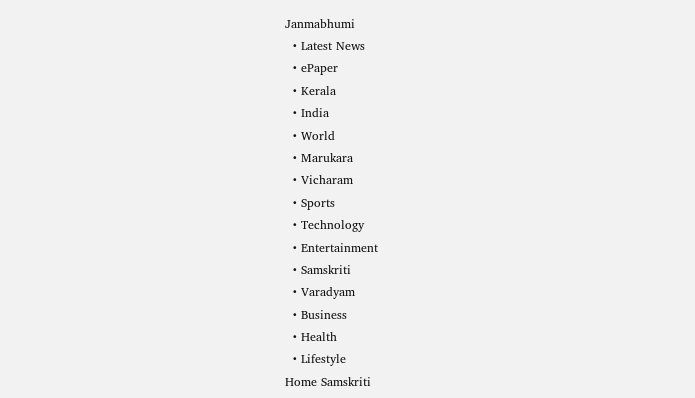Janmabhumi
  • Latest News
  • ePaper
  • Kerala
  • India
  • World
  • Marukara
  • Vicharam
  • Sports
  • Technology
  • Entertainment
  • Samskriti
  • Varadyam
  • Business
  • Health
  • Lifestyle
Home Samskriti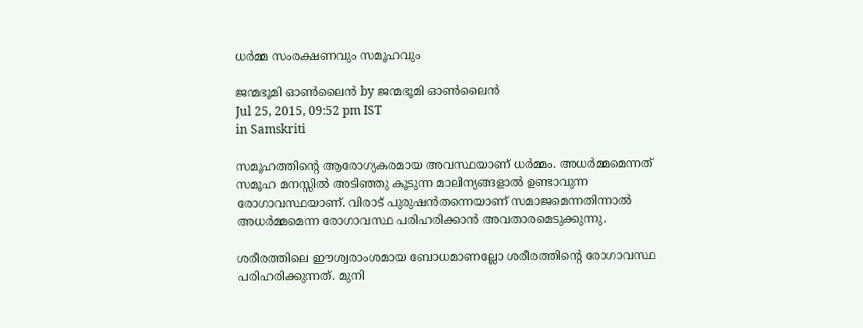ധര്‍മ്മ സംരക്ഷണവും സമൂഹവും

ജന്മഭൂമി ഓണ്‍ലൈന്‍ by ജന്മഭൂമി ഓണ്‍ലൈന്‍
Jul 25, 2015, 09:52 pm IST
in Samskriti

സമൂഹത്തിന്റെ ആരോഗ്യകരമായ അവസ്ഥയാണ് ധര്‍മ്മം. അധര്‍മ്മമെന്നത് സമൂഹ മനസ്സില്‍ അടിഞ്ഞു കൂടുന്ന മാലിന്യങ്ങളാല്‍ ഉണ്ടാവുന്ന രോഗാവസ്ഥയാണ്. വിരാട് പുരുഷന്‍തന്നെയാണ് സമാജമെന്നതിന്നാല്‍ അധര്‍മ്മമെന്ന രോഗാവസ്ഥ പരിഹരിക്കാന്‍ അവതാരമെടുക്കുന്നു.

ശരീരത്തിലെ ഈശ്വരാംശമായ ബോധമാണല്ലോ ശരീരത്തിന്റെ രോഗാവസ്ഥ പരിഹരിക്കുന്നത്. മുനി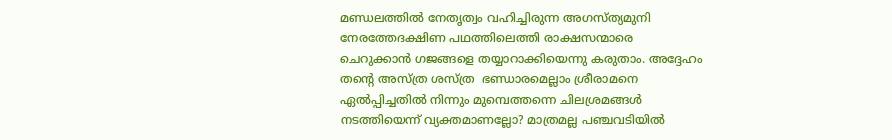മണ്ഡലത്തില്‍ നേതൃത്വം വഹിച്ചിരുന്ന അഗസ്ത്യമുനി നേരത്തേദക്ഷിണ പഥത്തിലെത്തി രാക്ഷസന്മാരെ   ചെറുക്കാന്‍ ഗജങ്ങളെ തയ്യാറാക്കിയെന്നു കരുതാം. അദ്ദേഹം തന്റെ അസ്ത്ര ശസ്ത്ര  ഭണ്ഡാരമെല്ലാം ശ്രീരാമനെ ഏല്‍പ്പിച്ചതില്‍ നിന്നും മുമ്പെത്തന്നെ ചിലശ്രമങ്ങള്‍ നടത്തിയെന്ന് വ്യക്തമാണല്ലോ? മാത്രമല്ല പഞ്ചവടിയില്‍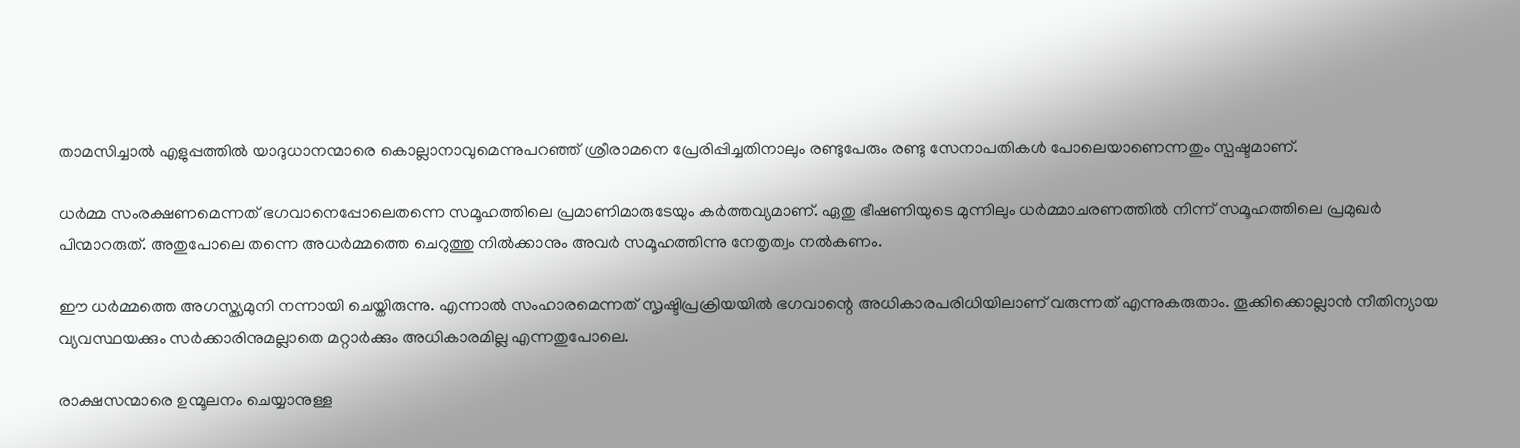താമസിച്ചാല്‍ എളുപ്പത്തില്‍ യാദുധാനന്മാരെ കൊല്ലാനാവുമെന്നുപറഞ്ഞ് ശ്രീരാമനെ പ്രേരിപ്പിച്ചതിനാലും രണ്ടുപേരും രണ്ടു സേനാപതികള്‍ പോലെയാണെന്നതും സ്പഷ്ടമാണ്.

ധര്‍മ്മ സംരക്ഷണമെന്നത് ഭഗവാനെപ്പോലെതന്നെ സമൂഹത്തിലെ പ്രമാണിമാരുടേയും കര്‍ത്തവ്യമാണ്. ഏതു ഭീഷണിയുടെ മുന്നിലും ധര്‍മ്മാചരണത്തില്‍ നിന്ന് സമൂഹത്തിലെ പ്രമുഖര്‍ പിന്മാറരുത്. അതുപോലെ തന്നെ അധര്‍മ്മത്തെ ചെറുത്തു നില്‍ക്കാനും അവര്‍ സമൂഹത്തിന്നു നേതൃത്വം നല്‍കണം.

ഈ ധര്‍മ്മത്തെ അഗസ്ത്യമുനി നന്നായി ചെയ്തിരുന്നു. എന്നാല്‍ സംഹാരമെന്നത് സൃഷ്ടിപ്രക്രിയയില്‍ ഭഗവാന്റെ അധികാരപരിധിയിലാണ് വരുന്നത് എന്നുകരുതാം. തൂക്കിക്കൊല്ലാന്‍ നീതിന്യായ വ്യവസ്ഥയക്കും സര്‍ക്കാരിനുമല്ലാതെ മറ്റാര്‍ക്കും അധികാരമില്ല എന്നതുപോലെ.

രാക്ഷസന്മാരെ ഉന്മൂലനം ചെയ്യാനുള്ള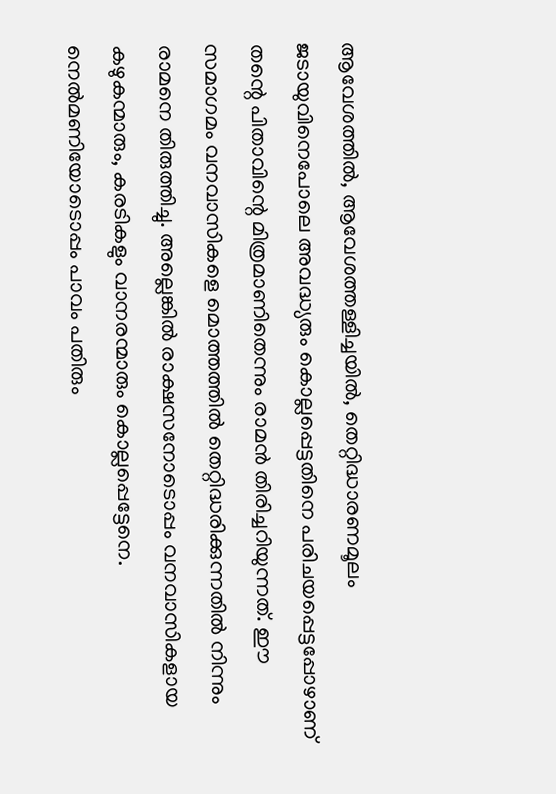ആവേശത്തില്‍, ആവേശത്തള്ളിച്ചയില്‍, തെറ്റിദ്ധാരണമൂലം ജടായുവിനെപോലെ അവദ്ധ്യരും കൊല്ലപ്പെട്ടതിനെ പരിചയപ്പെട്ടപ്പോഴാണ് തന്റെ പിതാവിന്റെ മിത്രമാണിതെന്നും രാമന്‍ തിരിച്ചറിയുന്നത്. ഈ സമാഗമം വനവാസികളെ മൊത്തത്തില്‍ തെറ്റിദ്ധരിക്കുന്നതില്‍ നിന്നും രാമനെ തിരുത്തിച്ചു. അല്ലെങ്കില്‍ രാക്ഷസനോടൊപ്പം വനവാസികളായ കഴുകന്മാരും, കരടികളും വാനരന്മാരും കൊല്ലപ്പെട്ടേനെ. നെല്‍മണിയോടൊപ്പം പാവം പതിരും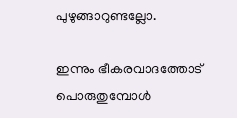പുഴുങ്ങാറുണ്ടല്ലോ.

ഇന്നും ഭീകരവാദത്തോട് പൊരുതുമ്പോള്‍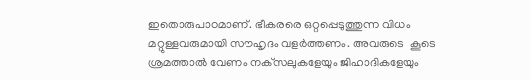ഇതൊരുപാഠമാണ്. ഭീകരരെ ഒറ്റപ്പെടുത്തുന്ന വിധം മറ്റുള്ളവരുമായി സൗഹൃദം വളര്‍ത്തണം. അവരുടെ  കൂടെ ശ്രമത്താല്‍ വേണം നക്‌സലുകളേയും ജിഹാദികളേയും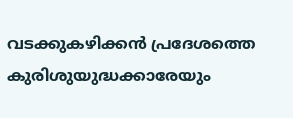വടക്കുകഴിക്കന്‍ പ്രദേശത്തെ കുരിശുയുദ്ധക്കാരേയും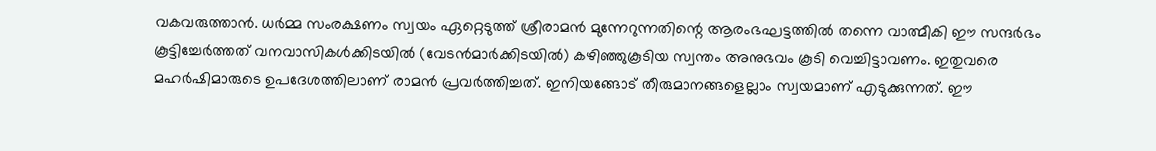വകവരുത്താന്‍. ധര്‍മ്മ സംരക്ഷണം സ്വയം ഏറ്റെടുത്ത് ശ്രീരാമന്‍ മുന്നേറുന്നതിന്റെ ആരംഭഘട്ടത്തില്‍ തന്നെ വാത്മീകി ഈ സന്ദര്‍ഭം കൂട്ടിച്ചേര്‍ത്തത് വനവാസികള്‍ക്കിടയില്‍ (വേടന്‍മാര്‍ക്കിടയില്‍) കഴിഞ്ഞുകൂടിയ സ്വന്തം അനുഭവം കൂടി വെച്ചിട്ടാവണം. ഇതുവരെ മഹര്‍ഷിമാരുടെ ഉപദേശത്തിലാണ് രാമന്‍ പ്രവര്‍ത്തിച്ചത്. ഇനിയങ്ങോട് തീരുമാനങ്ങളെല്ലാം സ്വയമാണ് എടുക്കുന്നത്. ഈ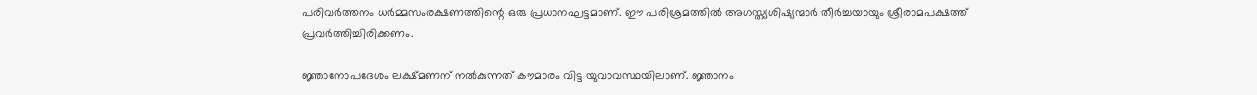പരിവര്‍ത്തനം ധര്‍മ്മസംരക്ഷണത്തിന്റെ ഒരു പ്രധാനഘട്ടമാണ്. ഈ പരിശ്രമത്തില്‍ അഗസ്ത്യശിഷ്യന്മാര്‍ തീര്‍ച്ചയായും ശ്രീരാമപക്ഷത്ത് പ്രവര്‍ത്തിച്ചിരിക്കണം.

ജ്ഞാനോപദേശം ലക്ഷ്മണന് നല്‍കുന്നത് കൗമാരം വിട്ട യുവാവസ്ഥയിലാണ്. ജ്ഞാനം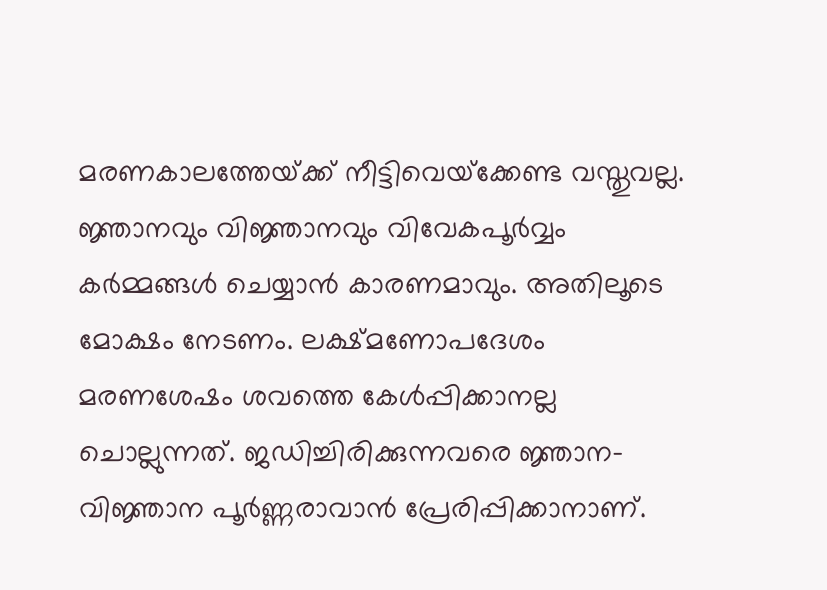മരണകാലത്തേയ്‌ക്ക് നീട്ടിവെയ്‌ക്കേണ്ട വസ്തുവല്ല. ജ്ഞാനവും വിജ്ഞാനവും വിവേകപൂര്‍വ്വം കര്‍മ്മങ്ങള്‍ ചെയ്യാന്‍ കാരണമാവും. അതിലൂടെ മോക്ഷം നേടണം. ലക്ഷ്മണോപദേശം മരണശേഷം ശവത്തെ കേള്‍പ്പിക്കാനല്ല ചൊല്ലുന്നത്. ജഡിച്ചിരിക്കുന്നവരെ ജ്ഞാന- വിജ്ഞാന പൂര്‍ണ്ണരാവാന്‍ പ്രേരിപ്പിക്കാനാണ്.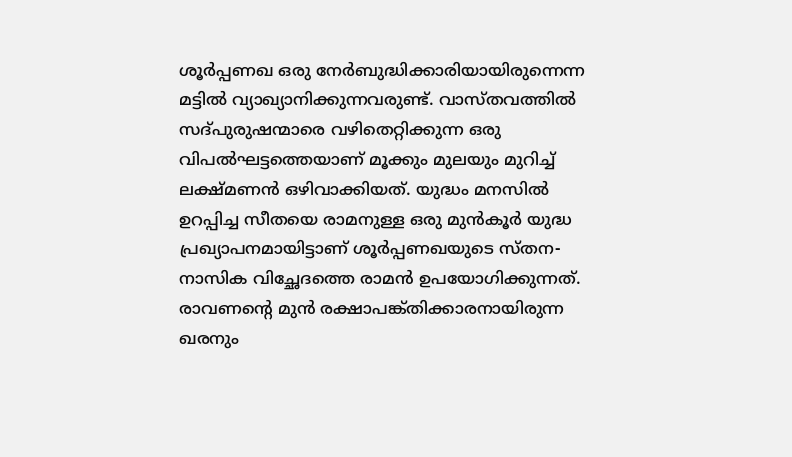ശൂര്‍പ്പണഖ ഒരു നേര്‍ബുദ്ധിക്കാരിയായിരുന്നെന്ന മട്ടില്‍ വ്യാഖ്യാനിക്കുന്നവരുണ്ട്. വാസ്തവത്തില്‍ സദ്പുരുഷന്മാരെ വഴിതെറ്റിക്കുന്ന ഒരു വിപല്‍ഘട്ടത്തെയാണ് മൂക്കും മുലയും മുറിച്ച് ലക്ഷ്മണന്‍ ഒഴിവാക്കിയത്. യുദ്ധം മനസില്‍ ഉറപ്പിച്ച സീതയെ രാമനുള്ള ഒരു മുന്‍കൂര്‍ യുദ്ധ പ്രഖ്യാപനമായിട്ടാണ് ശൂര്‍പ്പണഖയുടെ സ്തന- നാസിക വിച്ഛേദത്തെ രാമന്‍ ഉപയോഗിക്കുന്നത്. രാവണന്റെ മുന്‍ രക്ഷാപങ്ക്തിക്കാരനായിരുന്ന ഖരനും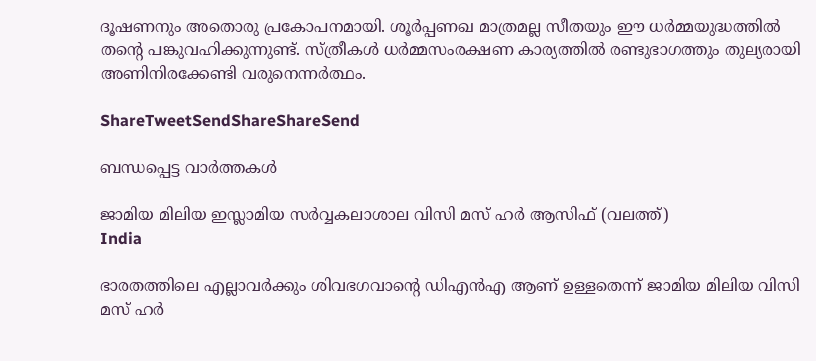ദൂഷണനും അതൊരു പ്രകോപനമായി. ശൂര്‍പ്പണഖ മാത്രമല്ല സീതയും ഈ ധര്‍മ്മയുദ്ധത്തില്‍ തന്റെ പങ്കുവഹിക്കുന്നുണ്ട്. സ്ത്രീകള്‍ ധര്‍മ്മസംരക്ഷണ കാര്യത്തില്‍ രണ്ടുഭാഗത്തും തുല്യരായി അണിനിരക്കേണ്ടി വരുനെന്നര്‍ത്ഥം.

ShareTweetSendShareShareSend

ബന്ധപ്പെട്ട വാര്‍ത്തകള്‍

ജാമിയ മിലിയ ഇസ്ലാമിയ സര്‍വ്വകലാശാല വിസി മസ് ഹര്‍ ആസിഫ് (വലത്ത്)
India

ഭാരതത്തിലെ എല്ലാവര്‍ക്കും ശിവഭഗവാന്റെ ഡിഎന്‍എ ആണ് ഉള്ളതെന്ന് ജാമിയ മിലിയ വിസി മസ് ഹര്‍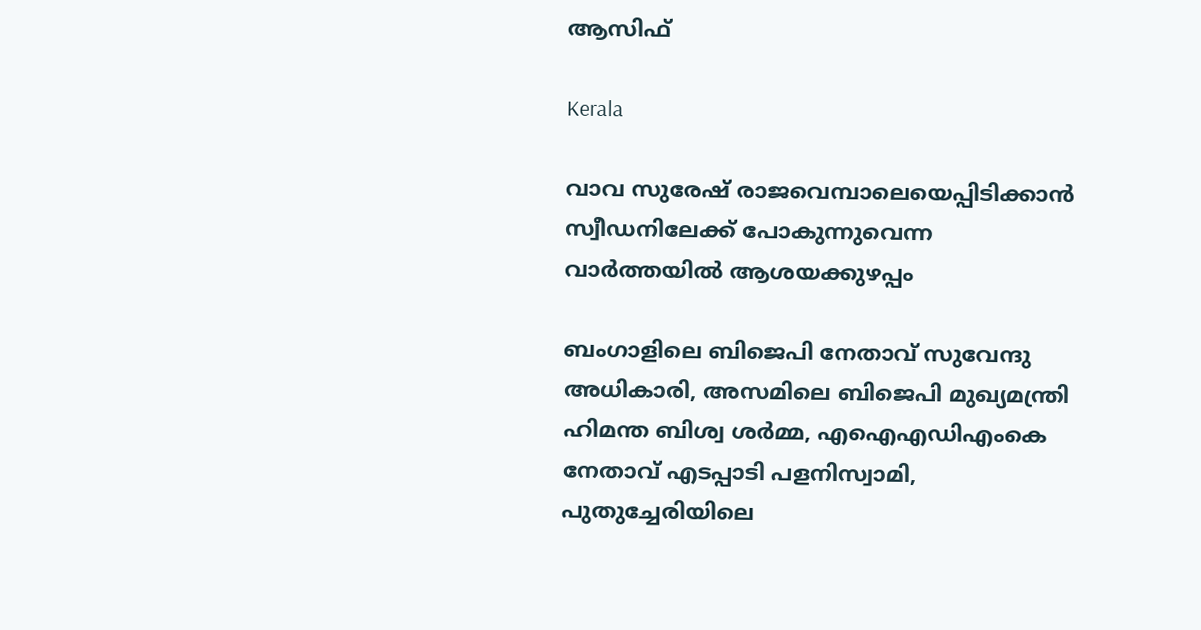ആസിഫ്

Kerala

വാവ സുരേഷ് രാജവെമ്പാലെയെപ്പിടിക്കാന്‍ സ്വീഡനിലേക്ക് പോകുന്നുവെന്ന വാര്‍ത്തയില്‍ ആശയക്കുഴപ്പം

ബംഗാളിലെ ബിജെപി നേതാവ് സുവേന്ദു അധികാരി, അസമിലെ ബിജെപി മുഖ്യമന്ത്രി ഹിമന്ത ബിശ്വ ശര്‍മ്മ, എഐഎഡിഎംകെ നേതാവ് എടപ്പാടി പളനിസ്വാമി, പുതുച്ചേരിയിലെ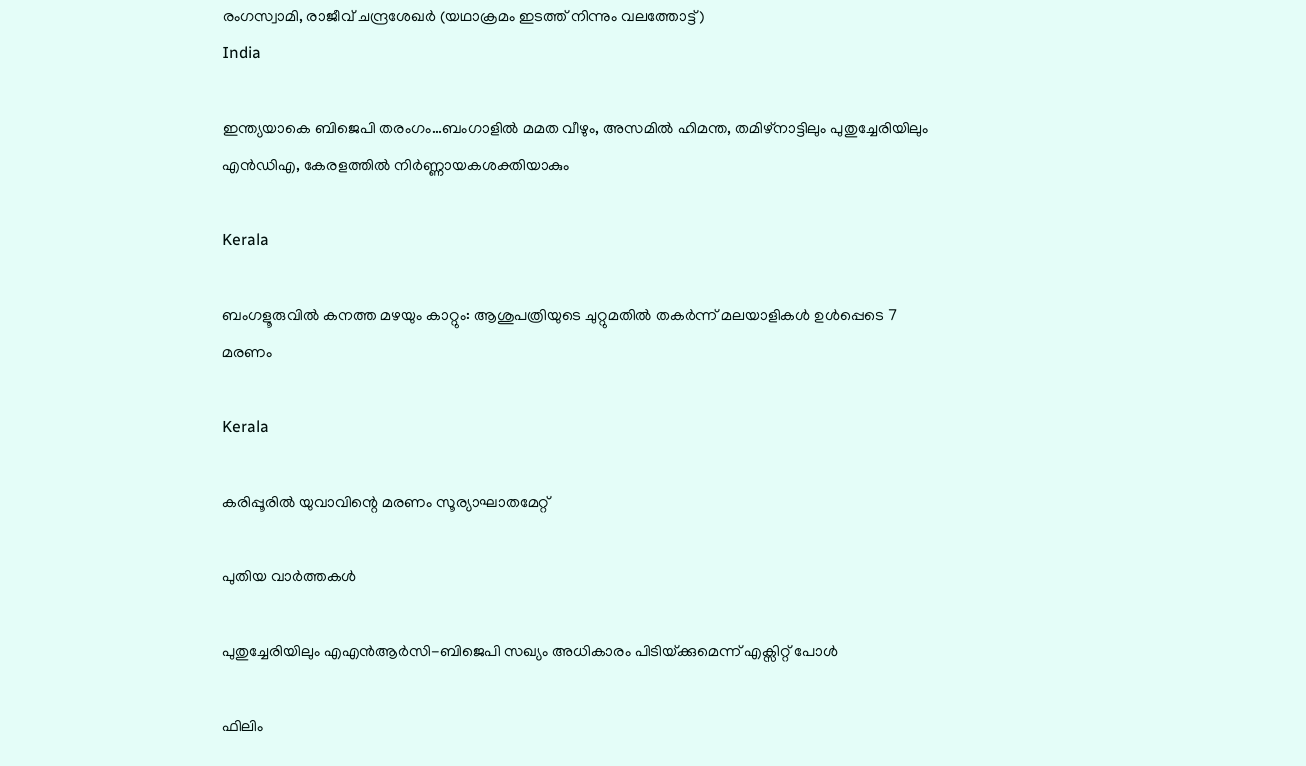രംഗസ്വാമി, രാജീവ് ചന്ദ്രശേഖര്‍ (യഥാക്രമം ഇടത്ത് നിന്നും വലത്തോട്ട്)
India

ഇന്ത്യയാകെ ബിജെപി തരംഗം…ബംഗാളില്‍ മമത വീഴും, അസമില്‍ ഹിമന്ത, തമിഴ്നാട്ടിലും പുതുച്ചേരിയിലും എന്‍ഡിഎ, കേരളത്തില്‍ നിര്‍ണ്ണായകശക്തിയാകും

Kerala

ബംഗളൂരുവില്‍ കനത്ത മഴയും കാറ്റും: ആശുപത്രിയുടെ ചുറ്റുമതില്‍ തകര്‍ന്ന് മലയാളികള്‍ ഉള്‍പ്പെടെ 7 മരണം

Kerala

കരിപ്പൂരില്‍ യുവാവിന്റെ മരണം സൂര്യാഘാതമേറ്റ്

പുതിയ വാര്‍ത്തകള്‍

പുതുച്ചേരിയിലും എഎന്‍ആര്‍സി-ബിജെപി സഖ്യം അധികാരം പിടിയ്‌ക്കുമെന്ന് എക്സിറ്റ് പോള്‍

ഫിലിം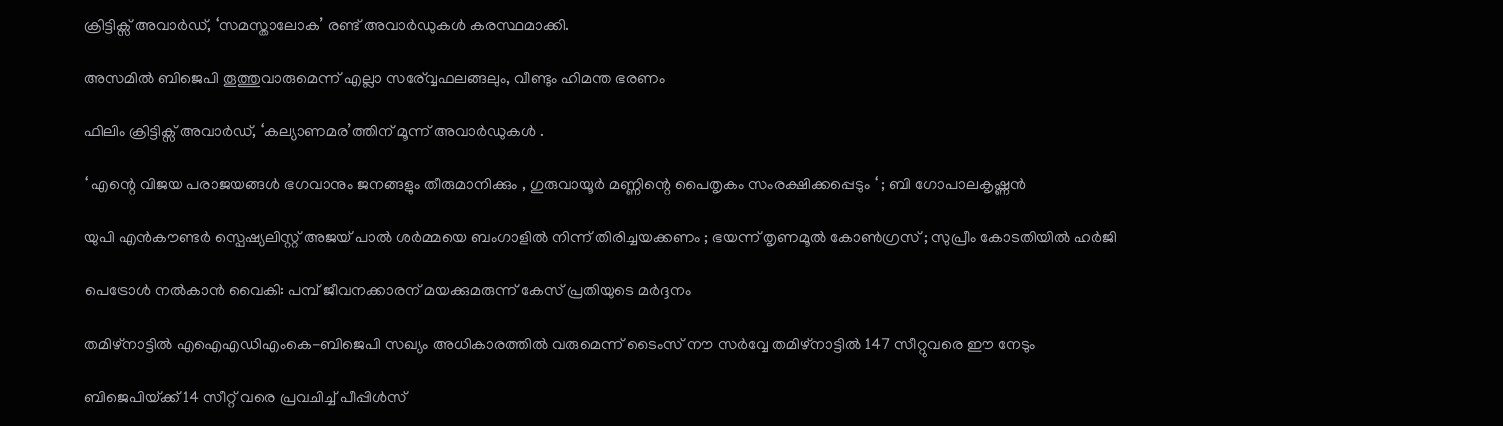ക്രിട്ടിക്സ് അവാർഡ്, ‘സമസ്താലോക’ രണ്ട് അവാർഡുകൾ കരസ്ഥമാക്കി.

അസമില്‍ ബിജെപി തൂത്തുവാരുമെന്ന് എല്ലാ സര‍്വ്വേഫലങ്ങലും, വീണ്ടും ഹിമന്ത ഭരണം

ഫിലിം ക്രിട്ടിക്സ് അവാർഡ്, ‘കല്യാണമര’ത്തിന് മൂന്ന് അവാർഡുകൾ .

‘ എന്റെ വിജയ പരാജയങ്ങൾ ഭഗവാനും ജനങ്ങളും തീരുമാനിക്കും , ഗുരുവായൂർ മണ്ണിന്റെ പൈതൃകം സംരക്ഷിക്കപ്പെടും ‘ ; ബി ഗോപാലകൃഷ്ണൻ

യുപി എൻകൗണ്ടർ സ്പെഷ്യലിസ്റ്റ് അജയ് പാൽ ശർമ്മയെ ബംഗാളിൽ നിന്ന് തിരിച്ചയക്കണം ; ഭയന്ന് തൃണമൂൽ കോൺഗ്രസ് ; സുപ്രീം കോടതിയിൽ ഹർജി

പെട്രോള്‍ നല്‍കാന്‍ വൈകി: പമ്പ് ജീവനക്കാരന് മയക്കുമരുന്ന് കേസ് പ്രതിയുടെ മര്‍ദ്ദനം

തമിഴ്നാട്ടില്‍ എഐഎഡിഎംകെ-ബിജെപി സഖ്യം അധികാരത്തില്‍ വരുമെന്ന് ടൈംസ് നൗ സര്‍വ്വേ തമിഴ്നാട്ടില്‍ 147 സീറ്റുവരെ ഈ നേടും

ബിജെപിയ്‌ക്ക് 14 സീറ്റ് വരെ പ്രവചിച്ച് പീപ്പിള്‍സ്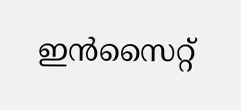ഇന്‍സൈറ്റ്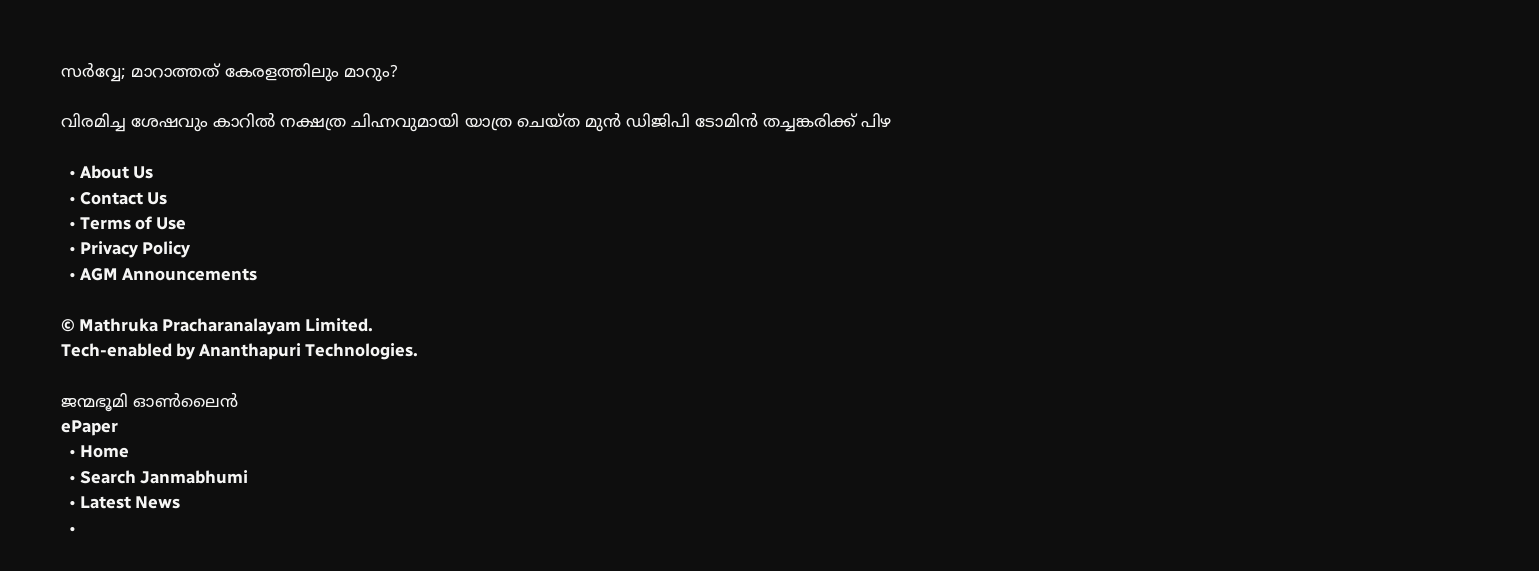സര്‍വ്വേ; മാറാത്തത് കേരളത്തിലും മാറും?

വിരമിച്ച ശേഷവും കാറില്‍ നക്ഷത്ര ചിഹ്നവുമായി യാത്ര ചെയ്ത മുന്‍ ഡിജിപി ടോമിന്‍ തച്ചങ്കരിക്ക് പിഴ

  • About Us
  • Contact Us
  • Terms of Use
  • Privacy Policy
  • AGM Announcements

© Mathruka Pracharanalayam Limited.
Tech-enabled by Ananthapuri Technologies.

ജന്മഭൂമി ഓണ്‍ലൈന്‍
ePaper
  • Home
  • Search Janmabhumi
  • Latest News
  •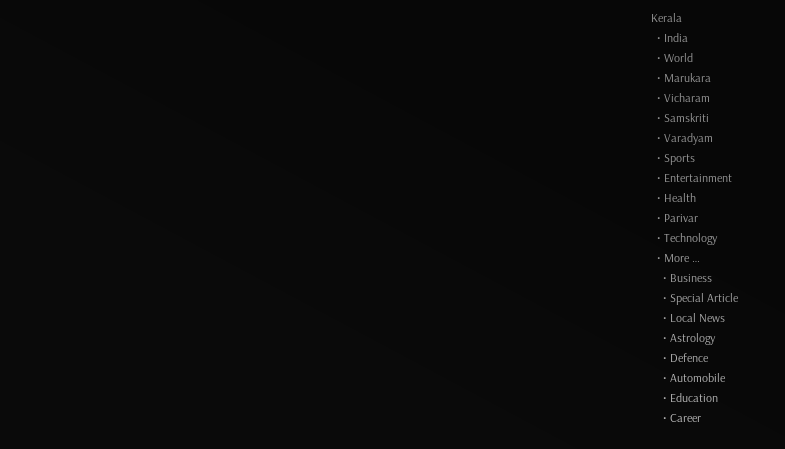Kerala
  • India
  • World
  • Marukara
  • Vicharam
  • Samskriti
  • Varadyam
  • Sports
  • Entertainment
  • Health
  • Parivar
  • Technology
  • More …
    • Business
    • Special Article
    • Local News
    • Astrology
    • Defence
    • Automobile
    • Education
    • Career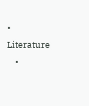• Literature
    •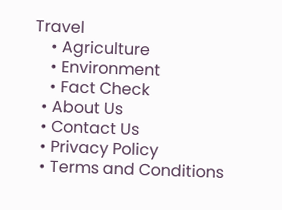Travel
    • Agriculture
    • Environment
    • Fact Check
  • About Us
  • Contact Us
  • Privacy Policy
  • Terms and Conditions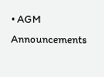• AGM Announcements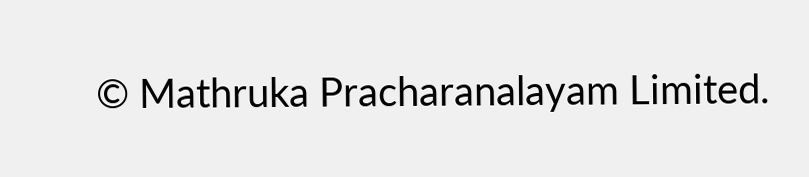© Mathruka Pracharanalayam Limited.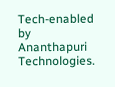Tech-enabled by Ananthapuri Technologies.